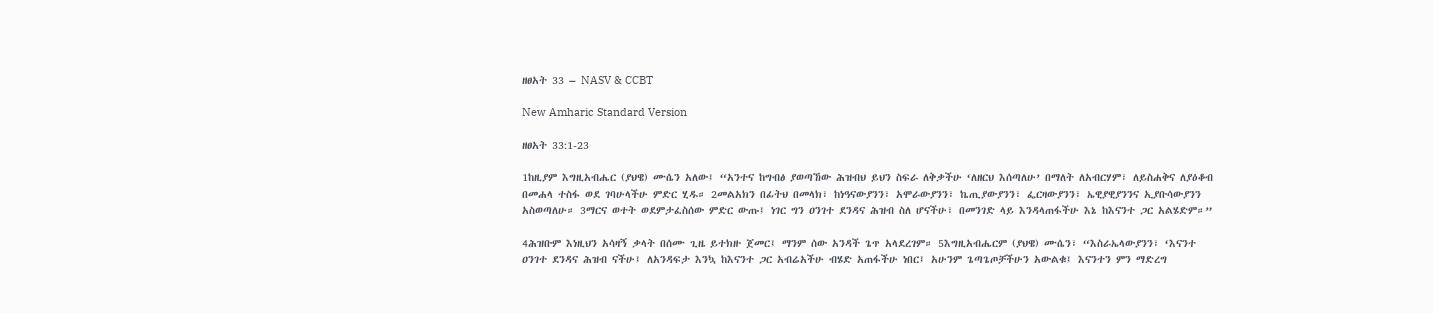ዘፀአት 33 – NASV & CCBT

New Amharic Standard Version

ዘፀአት 33:1-23

1ከዚያም እግዚአብሔር (ያህዌ) ሙሴን አለው፤ “አንተና ከግብፅ ያወጣኸው ሕዝብህ ይህን ስፍራ ለቅቃችሁ ‘ለዘርህ እሰጣለሁ’ በማለት ለአብርሃም፣ ለይስሐቅና ለያዕቆብ በመሐላ ተስፋ ወደ ገባሁላችሁ ምድር ሂዱ። 2መልአክን በፊትህ በመላክ፣ ከነዓናውያንን፣ አሞራውያንን፣ ኬጢያውያንን፣ ፌርዛውያንን፣ ኤዊያዊያንንና ኢያቡሳውያንን አስወጣለሁ። 3ማርና ወተት ወደምታፈስሰው ምድር ውጡ፤ ነገር ግን ዐንገተ ደንዳና ሕዝብ ስለ ሆናችሁ፣ በመንገድ ላይ እንዳላጠፋችሁ እኔ ከእናንተ ጋር አልሄድም።”

4ሕዝቡም እነዚህን አሳዛኝ ቃላት በሰሙ ጊዜ ይተክዙ ጀመር፤ ማንም ሰው አንዳች ጌጥ አላደረገም። 5እግዚአብሔርም (ያህዌ) ሙሴን፣ “እስራኤላውያንን፣ ‘እናንተ ዐንገተ ደንዳና ሕዝብ ናችሁ፤ ለአንዳፍታ እንኳ ከእናንተ ጋር አብሬአችሁ ብሄድ አጠፋችሁ ነበር፤ አሁንም ጌጣጌጦቻችሁን አውልቁ፤ እናንተን ምን ማድረግ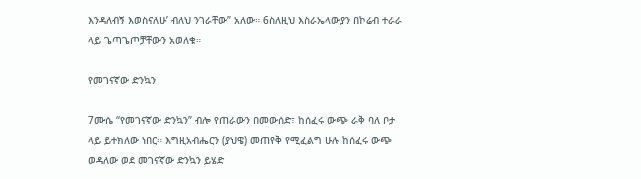እንዳለብኝ እወስናለሁ’ ብለህ ንገራቸው” አለው። 6ስለዚህ እስራኤላውያን በኮሬብ ተራራ ላይ ጌጣጌጦቻቸውን አወለቁ።

የመገናኛው ድንኳን

7ሙሴ “የመገናኛው ድንኳን” ብሎ የጠራውን በመውሰድ፣ ከሰፈሩ ውጭ ራቅ ባለ ቦታ ላይ ይተክለው ነበር። እግዚአብሔርን (ያህዌ) መጠየቅ የሚፈልግ ሁሉ ከሰፈሩ ውጭ ወዳለው ወደ መገናኛው ድንኳን ይሄድ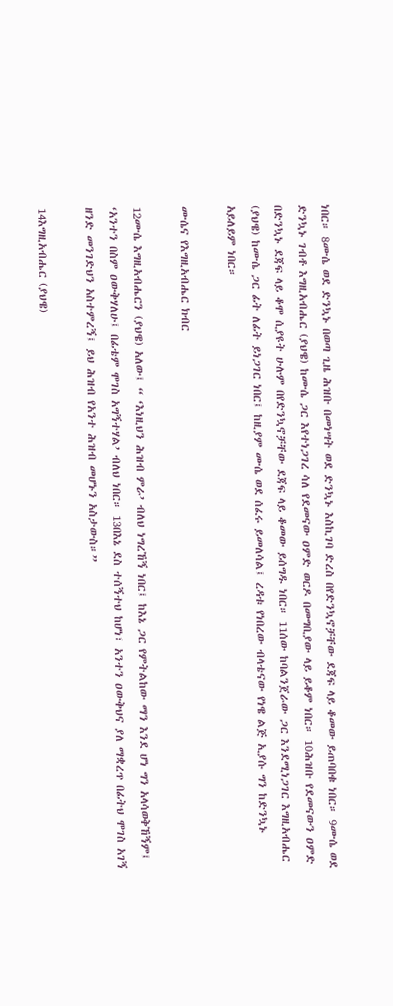ነበር። 8ሙሴ ወደ ድንኳኑ በወጣ ጊዜ ሕዝቡ በመነሣት ወደ ድንኳኑ እስኪገባ ድረስ በየድንኳኖቻቸው ደጃፍ ላይ ቆመው ይጠባበቁ ነበር። 9ሙሴ ወደ ድንኳኑ ገብቶ እግዚአብሔር (ያህዌ) ከሙሴ ጋር እየተነጋገረ ሳለ የደመናው ዐምድ ወርዶ በመግቢያው ላይ ይቆም ነበር። 10ሕዝቡ የደመናውን ዐምድ በድንኳኑ ደጃፍ ላይ ቆሞ ሲያዩት ሁሉም በየድንኳኖቻቸው ደጃፍ ላይ ቆመው ይሰግዱ ነበር። 11ሰው ከባልንጀራው ጋር እንደሚነጋገር እግዚአብሔር (ያህዌ) ከሙሴ ጋር ፊት ለፊት ይነጋገር ነበር፤ ከዚያም ሙሴ ወደ ሰፈሩ ይመለሳል፤ ረዳቱ የነበረው ብላቴናው የነዌ ልጅ ኢያሱ ግን ከድንኳኑ አይለይም ነበር።

ሙሴና የእግዚአብሔር ክብር

12ሙሴ እግዚአብሔርን (ያህዌ) አለው፤ “ ‘እነዚህን ሕዝብ ምራ’ ብለህ ነግረኸኝ ነበር፤ ከእኔ ጋር የምትልከው ማን እንደ ሆነ ግን አላሳወቅኸኝም፤ ‘አንተን በስም ዐውቅሃለሁ፤ በፊቴም ሞገስ አግኝተሃል’ ብለህ ነበር። 13በእኔ ደስ ተሰኝተህ ከሆነ፣ አንተን ዐውቅህና ያለ ማቋረጥ በፊትህ ሞገስ አገኝ ዘንድ መንገድህን አስተምረኝ፤ ይህ ሕዝብ የአንተ ሕዝብ መሆኑን አስታውስ።”

14እግዚአብሔር (ያህዌ)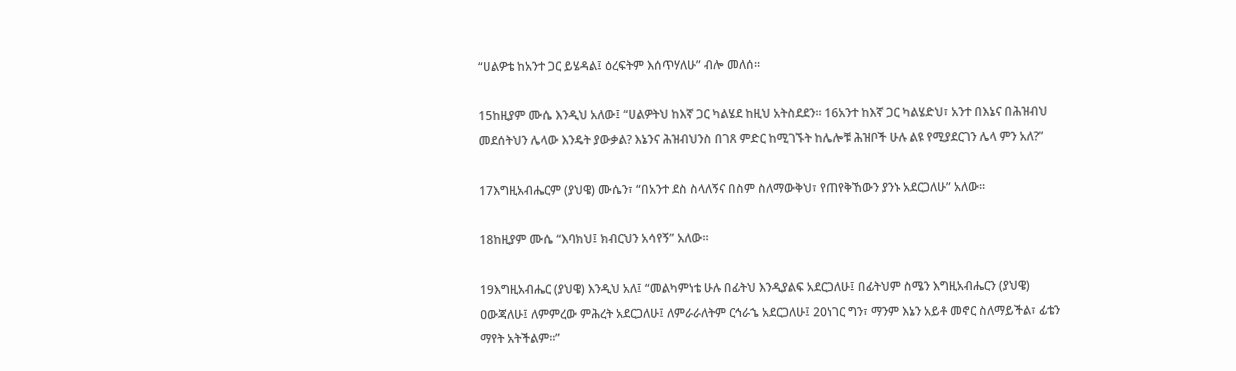“ሀልዎቴ ከአንተ ጋር ይሄዳል፤ ዕረፍትም እሰጥሃለሁ” ብሎ መለሰ።

15ከዚያም ሙሴ እንዲህ አለው፤ “ሀልዎትህ ከእኛ ጋር ካልሄደ ከዚህ አትስደደን። 16አንተ ከእኛ ጋር ካልሄድህ፣ አንተ በእኔና በሕዝብህ መደሰትህን ሌላው እንዴት ያውቃል? እኔንና ሕዝብህንስ በገጸ ምድር ከሚገኙት ከሌሎቹ ሕዝቦች ሁሉ ልዩ የሚያደርገን ሌላ ምን አለ?”

17እግዚአብሔርም (ያህዌ) ሙሴን፣ “በአንተ ደስ ስላለኝና በስም ስለማውቅህ፣ የጠየቅኸውን ያንኑ አደርጋለሁ” አለው።

18ከዚያም ሙሴ “እባክህ፤ ክብርህን አሳየኝ” አለው።

19እግዚአብሔር (ያህዌ) እንዲህ አለ፤ “መልካምነቴ ሁሉ በፊትህ እንዲያልፍ አደርጋለሁ፤ በፊትህም ስሜን እግዚአብሔርን (ያህዌ) ዐውጃለሁ፤ ለምምረው ምሕረት አደርጋለሁ፤ ለምራራለትም ርኅራኄ አደርጋለሁ፤ 20ነገር ግን፣ ማንም እኔን አይቶ መኖር ስለማይችል፣ ፊቴን ማየት አትችልም።”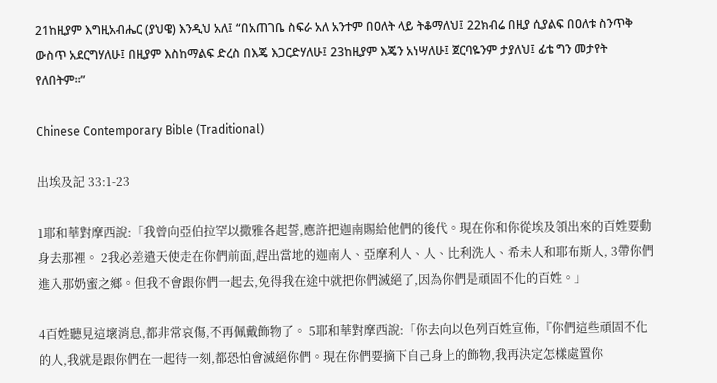21ከዚያም እግዚአብሔር (ያህዌ) እንዲህ አለ፤ “በአጠገቤ ስፍራ አለ አንተም በዐለት ላይ ትቆማለህ፤ 22ክብሬ በዚያ ሲያልፍ በዐለቱ ስንጥቅ ውስጥ አደርግሃለሁ፤ በዚያም እስከማልፍ ድረስ በእጄ እጋርድሃለሁ፤ 23ከዚያም እጄን አነሣለሁ፤ ጀርባዬንም ታያለህ፤ ፊቴ ግን መታየት የለበትም።”

Chinese Contemporary Bible (Traditional)

出埃及記 33:1-23

1耶和華對摩西說:「我曾向亞伯拉罕以撒雅各起誓,應許把迦南賜給他們的後代。現在你和你從埃及領出來的百姓要動身去那裡。 2我必差遣天使走在你們前面,趕出當地的迦南人、亞摩利人、人、比利洗人、希未人和耶布斯人, 3帶你們進入那奶蜜之鄉。但我不會跟你們一起去,免得我在途中就把你們滅絕了,因為你們是頑固不化的百姓。」

4百姓聽見這壞消息,都非常哀傷,不再佩戴飾物了。 5耶和華對摩西說:「你去向以色列百姓宣佈,『你們這些頑固不化的人,我就是跟你們在一起待一刻,都恐怕會滅絕你們。現在你們要摘下自己身上的飾物,我再決定怎樣處置你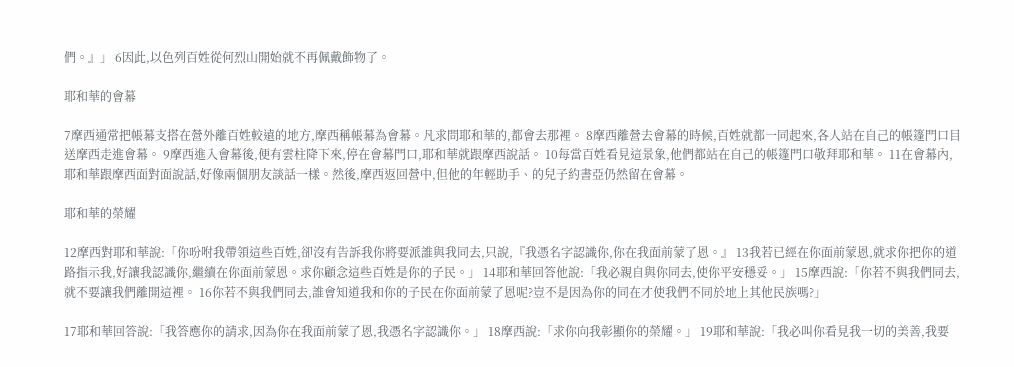們。』」 6因此,以色列百姓從何烈山開始就不再佩戴飾物了。

耶和華的會幕

7摩西通常把帳幕支搭在營外離百姓較遠的地方,摩西稱帳幕為會幕。凡求問耶和華的,都會去那裡。 8摩西離營去會幕的時候,百姓就都一同起來,各人站在自己的帳篷門口目送摩西走進會幕。 9摩西進入會幕後,便有雲柱降下來,停在會幕門口,耶和華就跟摩西說話。 10每當百姓看見這景象,他們都站在自己的帳篷門口敬拜耶和華。 11在會幕內,耶和華跟摩西面對面說話,好像兩個朋友談話一樣。然後,摩西返回營中,但他的年輕助手、的兒子約書亞仍然留在會幕。

耶和華的榮耀

12摩西對耶和華說:「你吩咐我帶領這些百姓,卻沒有告訴我你將要派誰與我同去,只說,『我憑名字認識你,你在我面前蒙了恩。』 13我若已經在你面前蒙恩,就求你把你的道路指示我,好讓我認識你,繼續在你面前蒙恩。求你顧念這些百姓是你的子民。」 14耶和華回答他說:「我必親自與你同去,使你平安穩妥。」 15摩西說:「你若不與我們同去,就不要讓我們離開這裡。 16你若不與我們同去,誰會知道我和你的子民在你面前蒙了恩呢?豈不是因為你的同在才使我們不同於地上其他民族嗎?」

17耶和華回答說:「我答應你的請求,因為你在我面前蒙了恩,我憑名字認識你。」 18摩西說:「求你向我彰顯你的榮耀。」 19耶和華說:「我必叫你看見我一切的美善,我要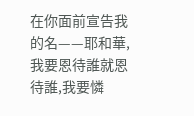在你面前宣告我的名——耶和華,我要恩待誰就恩待誰,我要憐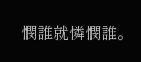憫誰就憐憫誰。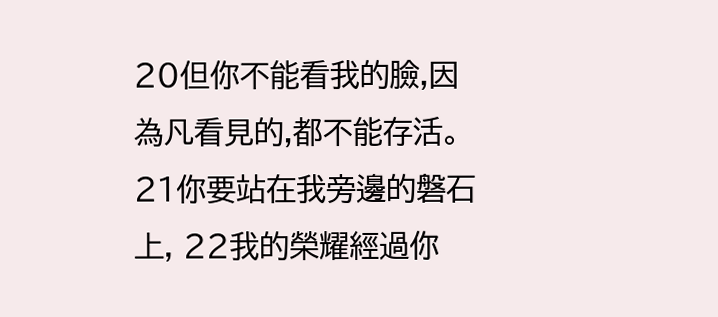20但你不能看我的臉,因為凡看見的,都不能存活。 21你要站在我旁邊的磐石上, 22我的榮耀經過你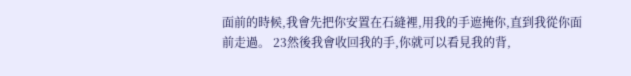面前的時候,我會先把你安置在石縫裡,用我的手遮掩你,直到我從你面前走過。 23然後我會收回我的手,你就可以看見我的背,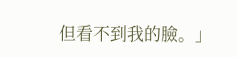但看不到我的臉。」